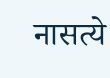नासत्ये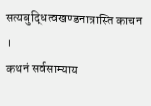सत्यबुद्धित्वखण्डनात्रास्ति काचन ।
कथनं सर्वसाम्याय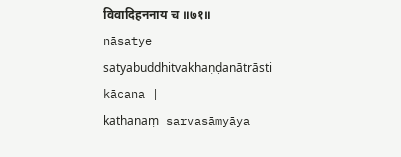विवादिहननाय च ॥७१॥
nāsatye satyabuddhitvakhaṇḍanātrāsti kācana |
kathanaṃ sarvasāmyāya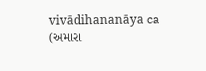vivādihananāya ca
(અમારા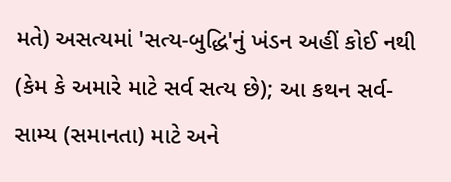મતે) અસત્યમાં 'સત્ય-બુદ્ધિ'નું ખંડન અહીં કોઈ નથી (કેમ કે અમારે માટે સર્વ સત્ય છે); આ કથન સર્વ-સામ્ય (સમાનતા) માટે અને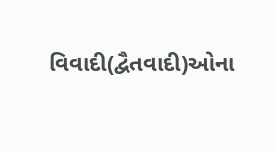વિવાદી(દ્વૈતવાદી)ઓના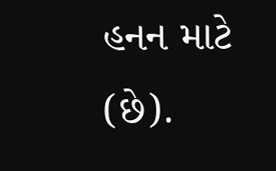હનન માટે (છે).